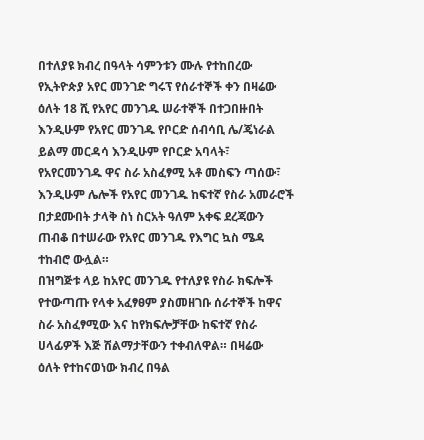በተለያዩ ክብረ በዓላት ሳምንቱን ሙሉ የተከበረው የኢትዮጵያ አየር መንገድ ግሩፕ የሰራተኞች ቀን በዛሬው ዕለት 18 ሺ የአየር መንገዱ ሠራተኞች በተጋበዙበት እንዲሁም የአየር መንገዱ የቦርድ ሰብሳቢ ሌ/ጄነራል ይልማ መርዳሳ እንዲሁም የቦርድ አባላት፣ የአየርመንገዱ ዋና ስራ አስፈፃሚ አቶ መስፍን ጣሰው፣ እንዲሁም ሌሎች የአየር መንገዱ ከፍተኛ የስራ አመራሮች በታደሙበት ታላቅ ስነ ስርአት ዓለም አቀፍ ደረጃውን ጠብቆ በተሠራው የአየር መንገዱ የእግር ኳስ ሜዳ ተከብሮ ውሏል።
በዝግጅቱ ላይ ከአየር መንገዱ የተለያዩ የስራ ክፍሎች የተውጣጡ የላቀ አፈፃፀም ያስመዘገቡ ሰራተኞች ከዋና ስራ አስፈፃሚው እና ከየክፍሎቻቸው ከፍተኛ የስራ ሀላፊዎች እጅ ሽልማታቸውን ተቀብለዋል። በዛሬው
ዕለት የተከናወነው ክብረ በዓል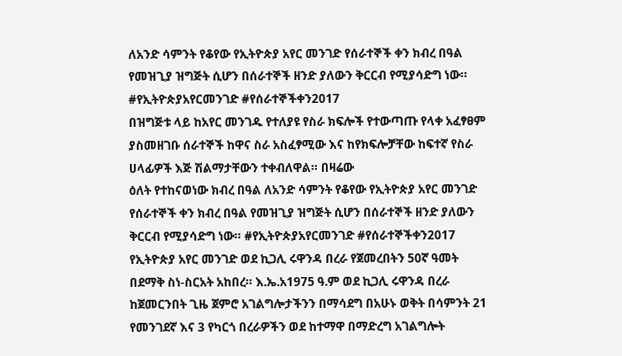ለአንድ ሳምንት የቆየው የኢትዮጵያ አየር መንገድ የሰራተኞች ቀን ክብረ በዓል የመዝጊያ ዝግጅት ሲሆን በሰራተኞች ዘንድ ያለውን ቅርርብ የሚያሳድግ ነው። #የኢትዮጵያአየርመንገድ #የሰራተኞችቀን2017
በዝግጅቱ ላይ ከአየር መንገዱ የተለያዩ የስራ ክፍሎች የተውጣጡ የላቀ አፈፃፀም ያስመዘገቡ ሰራተኞች ከዋና ስራ አስፈፃሚው እና ከየክፍሎቻቸው ከፍተኛ የስራ ሀላፊዎች እጅ ሽልማታቸውን ተቀብለዋል። በዛሬው
ዕለት የተከናወነው ክብረ በዓል ለአንድ ሳምንት የቆየው የኢትዮጵያ አየር መንገድ የሰራተኞች ቀን ክብረ በዓል የመዝጊያ ዝግጅት ሲሆን በሰራተኞች ዘንድ ያለውን ቅርርብ የሚያሳድግ ነው። #የኢትዮጵያአየርመንገድ #የሰራተኞችቀን2017
የኢትዮጵያ አየር መንገድ ወደ ኪጋሊ ሩዋንዳ በረራ የጀመረበትን 50ኛ ዓመት በደማቅ ስነ-ስርአት አከበረ። እ.ኤ.አ1975 ዓ.ም ወደ ኪጋሊ ሩዋንዳ በረራ ከጀመርንበት ጊዜ ጀምሮ አገልግሎታችንን በማሳደግ በአሁኑ ወቅት በሳምንት 21 የመንገደኛ እና 3 የካርጎ በረራዎችን ወደ ከተማዋ በማድረግ አገልግሎት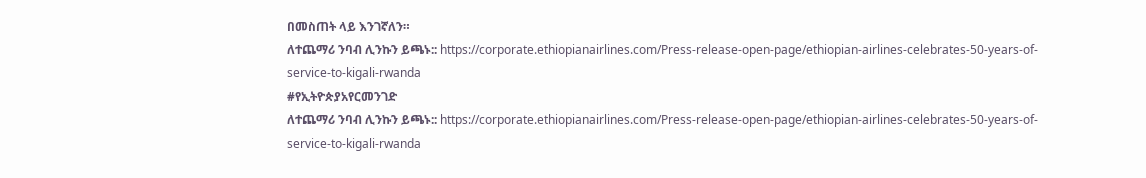በመስጠት ላይ እንገኛለን።
ለተጨማሪ ንባብ ሊንኩን ይጫኑ:: https://corporate.ethiopianairlines.com/Press-release-open-page/ethiopian-airlines-celebrates-50-years-of-service-to-kigali-rwanda
#የኢትዮጵያአየርመንገድ
ለተጨማሪ ንባብ ሊንኩን ይጫኑ:: https://corporate.ethiopianairlines.com/Press-release-open-page/ethiopian-airlines-celebrates-50-years-of-service-to-kigali-rwanda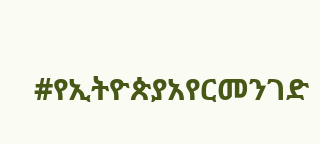#የኢትዮጵያአየርመንገድ